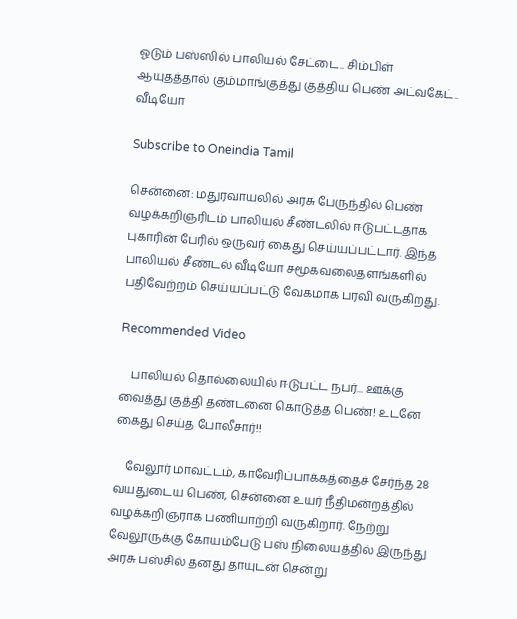ஓடும் பஸ்ஸில் பாலியல் சேட்டை.. சிம்பிள் ஆயுதத்தால் கும்மாங்குத்து குத்திய பெண் அட்வகேட்.. வீடியோ

Subscribe to Oneindia Tamil

சென்னை: மதுரவாயலில் அரசு பேருந்தில் பெண் வழக்கறிஞரிடம் பாலியல் சீண்டலில் ஈடுபட்டதாக புகாரின் பேரில் ஒருவர் கைது செய்யப்பட்டார். இந்த பாலியல் சீண்டல் வீடியோ சமூகவலைதளங்களில் பதிவேற்றம் செய்யப்பட்டு வேகமாக பரவி வருகிறது.

Recommended Video

    பாலியல் தொல்லையில் ஈடுபட்ட நபர்... ஊக்கு வைத்து குத்தி தண்டனை கொடுத்த பெண்! உடனே கைது செய்த போலீசார்!!

    வேலூர் மாவட்டம், காவேரிப்பாக்கத்தைச் சேர்ந்த 28 வயதுடைய பெண், சென்னை உயர் நீதிமன்றத்தில் வழக்கறிஞராக பணியாற்றி வருகிறார். நேற்று வேலூருக்கு கோயம்பேடு பஸ் நிலையத்தில் இருந்து அரசு பஸ்சில் தனது தாயுடன் சென்று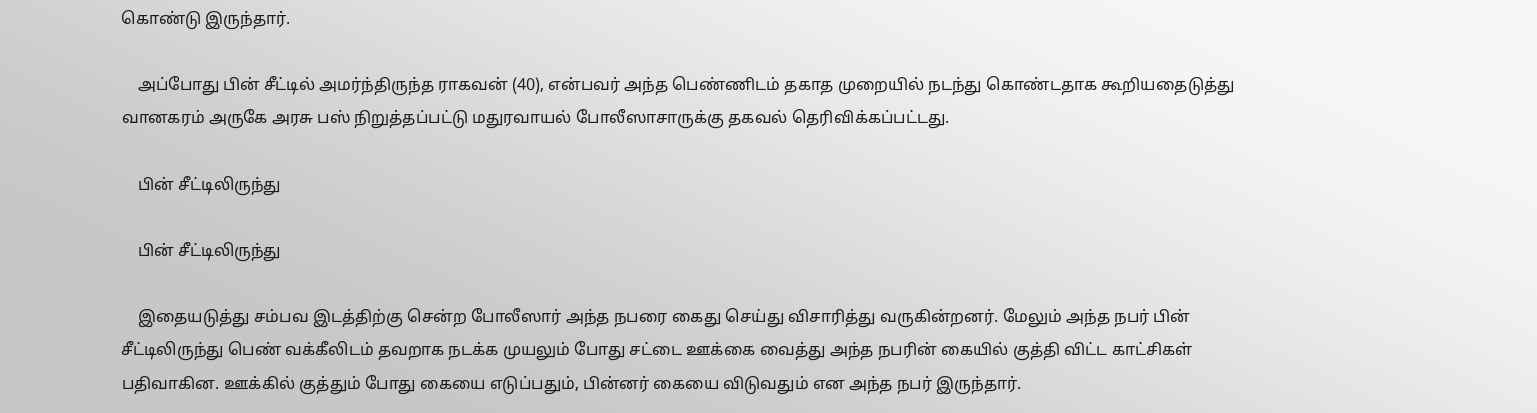கொண்டு இருந்தார்.

    அப்போது பின் சீட்டில் அமர்ந்திருந்த ராகவன் (40), என்பவர் அந்த பெண்ணிடம் தகாத முறையில் நடந்து கொண்டதாக கூறியதைடுத்து வானகரம் அருகே அரசு பஸ் நிறுத்தப்பட்டு மதுரவாயல் போலீஸாசாருக்கு தகவல் தெரிவிக்கப்பட்டது.

    பின் சீட்டிலிருந்து

    பின் சீட்டிலிருந்து

    இதையடுத்து சம்பவ இடத்திற்கு சென்ற போலீஸார் அந்த நபரை கைது செய்து விசாரித்து வருகின்றனர். மேலும் அந்த நபர் பின் சீட்டிலிருந்து பெண் வக்கீலிடம் தவறாக நடக்க முயலும் போது சட்டை ஊக்கை வைத்து அந்த நபரின் கையில் குத்தி விட்ட காட்சிகள் பதிவாகின. ஊக்கில் குத்தும் போது கையை எடுப்பதும், பின்னர் கையை விடுவதும் என அந்த நபர் இருந்தார்.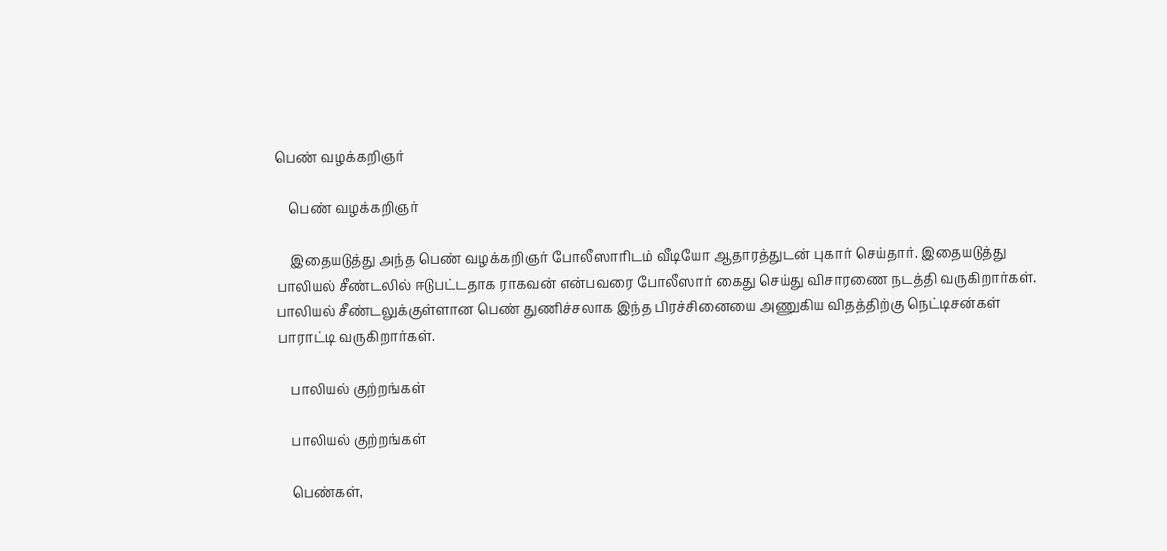பெண் வழக்கறிஞர்

    பெண் வழக்கறிஞர்

    இதையடுத்து அந்த பெண் வழக்கறிஞர் போலீஸாரிடம் வீடியோ ஆதாரத்துடன் புகார் செய்தார். இதையடுத்து பாலியல் சீண்டலில் ஈடுபட்டதாக ராகவன் என்பவரை போலீஸார் கைது செய்து விசாரணை நடத்தி வருகிறார்கள். பாலியல் சீண்டலுக்குள்ளான பெண் துணிச்சலாக இந்த பிரச்சினையை அணுகிய விதத்திற்கு நெட்டிசன்கள் பாராட்டி வருகிறார்கள்.

    பாலியல் குற்றங்கள்

    பாலியல் குற்றங்கள்

    பெண்கள்,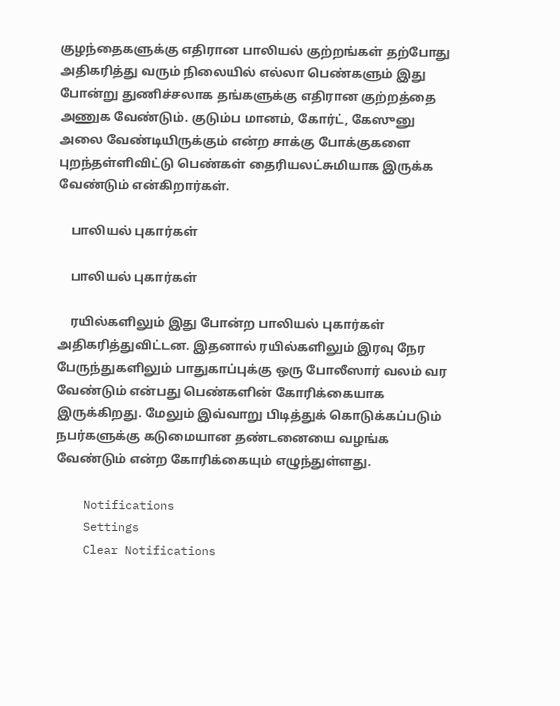குழந்தைகளுக்கு எதிரான பாலியல் குற்றங்கள் தற்போது அதிகரித்து வரும் நிலையில் எல்லா பெண்களும் இது போன்று துணிச்சலாக தங்களுக்கு எதிரான குற்றத்தை அணுக வேண்டும். குடும்ப மானம், கோர்ட், கேஸுனு அலை வேண்டியிருக்கும் என்ற சாக்கு போக்குகளை புறந்தள்ளிவிட்டு பெண்கள் தைரியலட்சுமியாக இருக்க வேண்டும் என்கிறார்கள்.

    பாலியல் புகார்கள்

    பாலியல் புகார்கள்

    ரயில்களிலும் இது போன்ற பாலியல் புகார்கள் அதிகரித்துவிட்டன. இதனால் ரயில்களிலும் இரவு நேர பேருந்துகளிலும் பாதுகாப்புக்கு ஒரு போலீஸார் வலம் வர வேண்டும் என்பது பெண்களின் கோரிக்கையாக இருக்கிறது. மேலும் இவ்வாறு பிடித்துக் கொடுக்கப்படும் நபர்களுக்கு கடுமையான தண்டனையை வழங்க வேண்டும் என்ற கோரிக்கையும் எழுந்துள்ளது.

    Notifications
    Settings
    Clear Notifications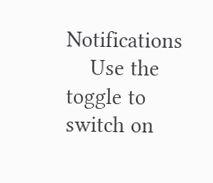Notifications
    Use the toggle to switch on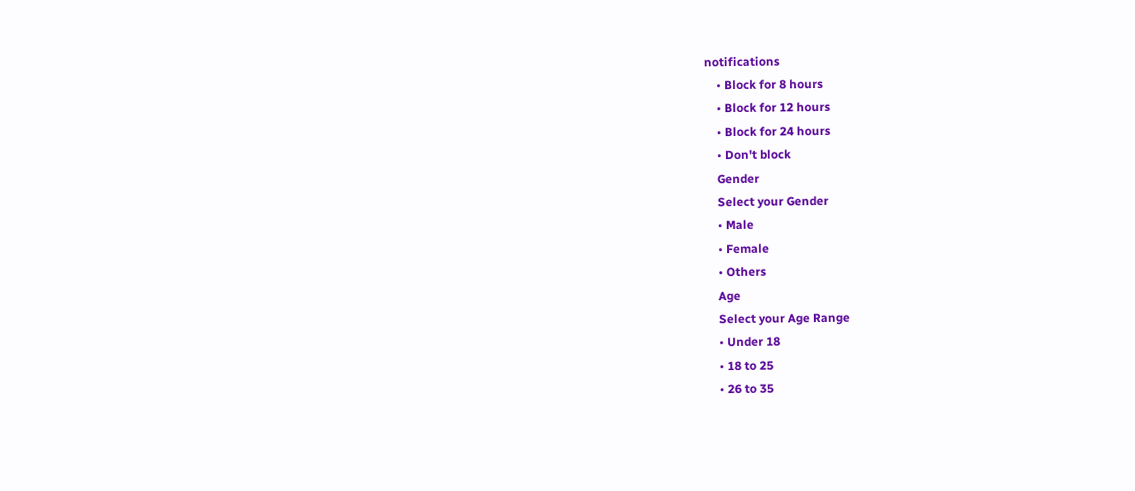notifications
    • Block for 8 hours
    • Block for 12 hours
    • Block for 24 hours
    • Don't block
    Gender
    Select your Gender
    • Male
    • Female
    • Others
    Age
    Select your Age Range
    • Under 18
    • 18 to 25
    • 26 to 35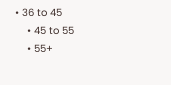• 36 to 45
    • 45 to 55
    • 55+